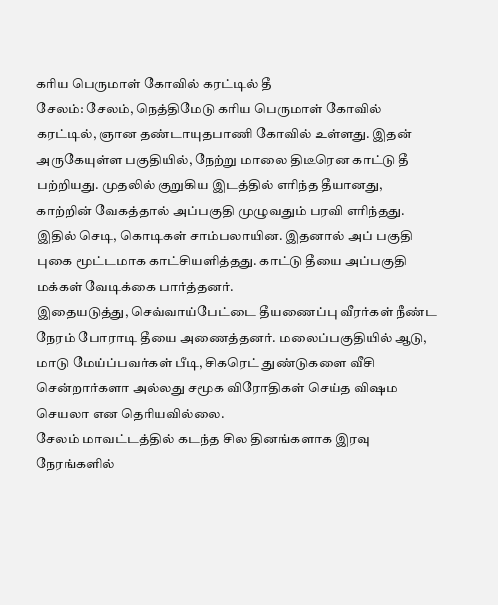கரிய பெருமாள் கோவில் கரட்டில் தீ
சேலம்: சேலம், நெத்திமேடு கரிய பெருமாள் கோவில் கரட்டில், ஞான தண்டாயுதபாணி கோவில் உள்ளது. இதன் அருகேயுள்ள பகுதியில், நேற்று மாலை திடீரென காட்டு தீ பற்றியது. முதலில் குறுகிய இடத்தில் எரிந்த தீயானது, காற்றின் வேகத்தால் அப்பகுதி முழுவதும் பரவி எரிந்தது. இதில் செடி, கொடிகள் சாம்பலாயின. இதனால் அப் பகுதி புகை மூட்டமாக காட்சியளித்தது. காட்டு தீயை அப்பகுதி மக்கள் வேடிக்கை பார்த்தனர்.
இதையடுத்து, செவ்வாய்பேட்டை தீயணைப்பு வீரர்கள் நீண்ட நேரம் போராடி தீயை அணைத்தனர். மலைப்பகுதியில் ஆடு, மாடு மேய்ப்பவர்கள் பீடி, சிகரெட் துண்டுகளை வீசி சென்றார்களா அல்லது சமூக விரோதிகள் செய்த விஷம செயலா என தெரியவில்லை.
சேலம் மாவட்டத்தில் கடந்த சில தினங்களாக இரவு நேரங்களில்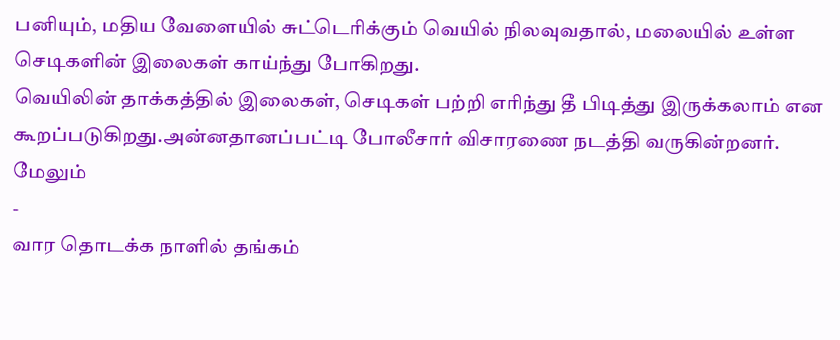பனியும், மதிய வேளையில் சுட்டெரிக்கும் வெயில் நிலவுவதால், மலையில் உள்ள செடிகளின் இலைகள் காய்ந்து போகிறது.
வெயிலின் தாக்கத்தில் இலைகள், செடிகள் பற்றி எரிந்து தீ பிடித்து இருக்கலாம் என கூறப்படுகிறது.அன்னதானப்பட்டி போலீசார் விசாரணை நடத்தி வருகின்றனர்.
மேலும்
-
வார தொடக்க நாளில் தங்கம்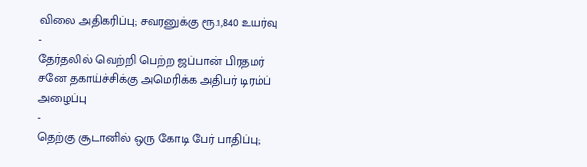விலை அதிகரிப்பு; சவரனுக்கு ரூ.1,840 உயர்வு
-
தேர்தலில் வெற்றி பெற்ற ஜப்பான் பிரதமர் சனே தகாய்ச்சிக்கு அமெரிக்க அதிபர் டிரம்ப் அழைப்பு
-
தெற்கு சூடானில் ஒரு கோடி பேர் பாதிப்பு;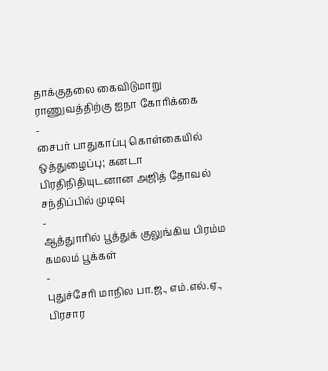தாக்குதலை கைவிடுமாறு ராணுவத்திற்கு ஐநா கோரிக்கை
-
சைபர் பாதுகாப்பு கொள்கையில் ஒத்துழைப்பு; கனடா பிரதிநிதியுடனான அஜித் தோவல் சந்திப்பில் முடிவு
-
ஆத்துாரில் பூத்துக் குலுங்கிய பிரம்ம கமலம் பூக்கள்
-
புதுச்சேரி மாநில பா.ஜ., எம்.எல்.ஏ., பிரசார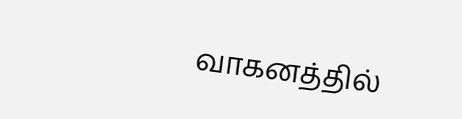வாகனத்தில்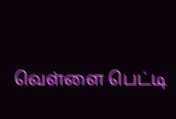வெள்ளை பெட்டி